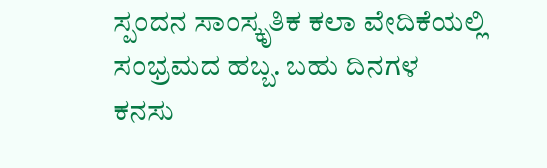ಸ್ಪಂದನ ಸಾಂಸ್ಕೃತಿಕ ಕಲಾ ವೇದಿಕೆಯಲ್ಲಿ ಸಂಭ್ರಮದ ಹಬ್ಬ. ಬಹು ದಿನಗಳ ಕನಸು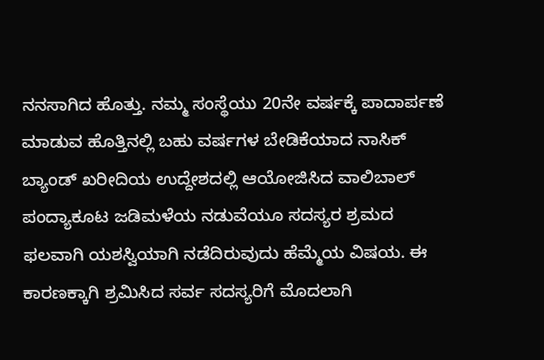ನನಸಾಗಿದ ಹೊತ್ತು. ನಮ್ಮ ಸಂಸ್ಥೆಯು 20ನೇ ವರ್ಷಕ್ಕೆ ಪಾದಾರ್ಪಣೆ ಮಾಡುವ ಹೊತ್ತಿನಲ್ಲಿ ಬಹು ವರ್ಷಗಳ ಬೇಡಿಕೆಯಾದ ನಾಸಿಕ್ ಬ್ಯಾಂಡ್ ಖರೀದಿಯ ಉದ್ದೇಶದಲ್ಲಿ ಆಯೋಜಿಸಿದ ವಾಲಿಬಾಲ್ ಪಂದ್ಯಾಕೂಟ ಜಡಿಮಳೆಯ ನಡುವೆಯೂ ಸದಸ್ಯರ ಶ್ರಮದ ಫಲವಾಗಿ ಯಶಸ್ವಿಯಾಗಿ ನಡೆದಿರುವುದು ಹೆಮ್ಮೆಯ ವಿಷಯ. ಈ ಕಾರಣಕ್ಕಾಗಿ ಶ್ರಮಿಸಿದ ಸರ್ವ ಸದಸ್ಯರಿಗೆ ಮೊದಲಾಗಿ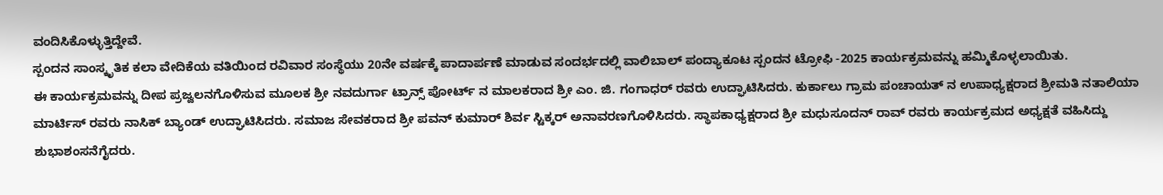ವಂದಿಸಿಕೊಳ್ಳುತ್ತಿದ್ದೇವೆ.
ಸ್ಪಂದನ ಸಾಂಸ್ಕೃತಿಕ ಕಲಾ ವೇದಿಕೆಯ ವತಿಯಿಂದ ರವಿವಾರ ಸಂಸ್ಥೆಯು 20ನೇ ವರ್ಷಕ್ಕೆ ಪಾದಾರ್ಪಣೆ ಮಾಡುವ ಸಂದರ್ಭದಲ್ಲಿ ವಾಲಿಬಾಲ್ ಪಂದ್ಯಾಕೂಟ ಸ್ಪಂದನ ಟ್ರೋಫಿ -2025 ಕಾರ್ಯಕ್ರಮವನ್ನು ಹಮ್ಮಿಕೊಳ್ಳಲಾಯಿತು.
ಈ ಕಾರ್ಯಕ್ರಮವನ್ನು ದೀಪ ಪ್ರಜ್ವಲನಗೊಳಿಸುವ ಮೂಲಕ ಶ್ರೀ ನವದುರ್ಗಾ ಟ್ರಾನ್ಸ್ ಪೋರ್ಟ್ ನ ಮಾಲಕರಾದ ಶ್ರೀ ಎಂ. ಜಿ. ಗಂಗಾಧರ್ ರವರು ಉದ್ಘಾಟಿಸಿದರು. ಕುರ್ಕಾಲು ಗ್ರಾಮ ಪಂಚಾಯತ್ ನ ಉಪಾಧ್ಯಕ್ಷರಾದ ಶ್ರೀಮತಿ ನತಾಲಿಯಾ ಮಾರ್ಟಿಸ್ ರವರು ನಾಸಿಕ್ ಬ್ಯಾಂಡ್ ಉದ್ಘಾಟಿಸಿದರು. ಸಮಾಜ ಸೇವಕರಾದ ಶ್ರೀ ಪವನ್ ಕುಮಾರ್ ಶಿರ್ವ ಸ್ಟಿಕ್ಕರ್ ಅನಾವರಣಗೊಳಿಸಿದರು. ಸ್ಥಾಪಕಾಧ್ಯಕ್ಷರಾದ ಶ್ರೀ ಮಧುಸೂದನ್ ರಾವ್ ರವರು ಕಾರ್ಯಕ್ರಮದ ಅಧ್ಯಕ್ಷತೆ ವಹಿಸಿದ್ದು ಶುಭಾಶಂಸನೆಗೈದರು.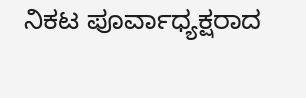ನಿಕಟ ಪೂರ್ವಾಧ್ಯಕ್ಷರಾದ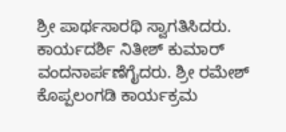ಶ್ರೀ ಪಾರ್ಥಸಾರಥಿ ಸ್ವಾಗತಿಸಿದರು. ಕಾರ್ಯದರ್ಶಿ ನಿತೀಶ್ ಕುಮಾರ್ ವಂದನಾರ್ಪಣೆಗೈದರು. ಶ್ರೀ ರಮೇಶ್ ಕೊಪ್ಪಲಂಗಡಿ ಕಾರ್ಯಕ್ರಮ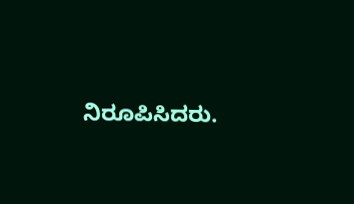ನಿರೂಪಿಸಿದರು.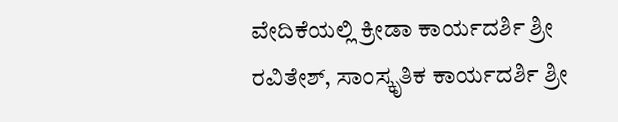ವೇದಿಕೆಯಲ್ಲಿ ಕ್ರೀಡಾ ಕಾರ್ಯದರ್ಶಿ ಶ್ರೀ ರವಿತೇಶ್, ಸಾಂಸ್ಕೃತಿಕ ಕಾರ್ಯದರ್ಶಿ ಶ್ರೀ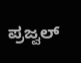ಪ್ರಜ್ವಲ್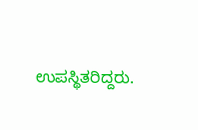ಉಪಸ್ಥಿತರಿದ್ದರು.